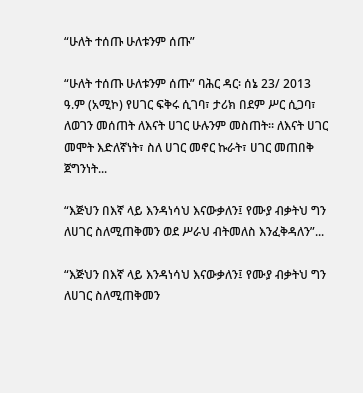“ሁለት ተሰጡ ሁለቱንም ሰጡ”

“ሁለት ተሰጡ ሁለቱንም ሰጡ” ባሕር ዳር፡ ሰኔ 23/ 2013 ዓ.ም (አሚኮ) የሀገር ፍቅሩ ሲገባ፣ ታሪክ በደም ሥር ሲጋባ፣ ለወገን መሰጠት ለእናት ሀገር ሁሉንም መስጠት። ለእናት ሀገር መሞት እድለኛነት፣ ስለ ሀገር መኖር ኩራት፣ ሀገር መጠበቅ ጀግንነት...

“እጅህን በእኛ ላይ እንዳነሳህ እናውቃለን፤ የሙያ ብቃትህ ግን ለሀገር ስለሚጠቅመን ወደ ሥራህ ብትመለስ እንፈቅዳለን”...

“እጅህን በእኛ ላይ እንዳነሳህ እናውቃለን፤ የሙያ ብቃትህ ግን ለሀገር ስለሚጠቅመን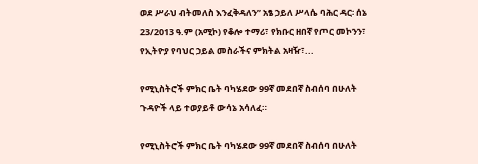ወደ ሥራህ ብትመለስ እንፈቅዳለን” አፄ ኃይለ ሥላሴ ባሕር ዳር፡ ሰኔ 23/2013 ዓ.ም (አሚኮ) የቆሎ ተማሪ፣ የክቡር ዘበኛ የጦር መኮንን፣ የኢትዮያ የባህር ኃይል መስራችና ምክትል አዛዥ፣...

የሚኒስትሮች ምክር ቤት ባካሄደው 99ኛ መደበኛ ስብሰባ በሁለት ጉዳዮች ላይ ተወያይቶ ውሳኔ አሳለፈ።

የሚኒስትሮች ምክር ቤት ባካሄደው 99ኛ መደበኛ ስብሰባ በሁለት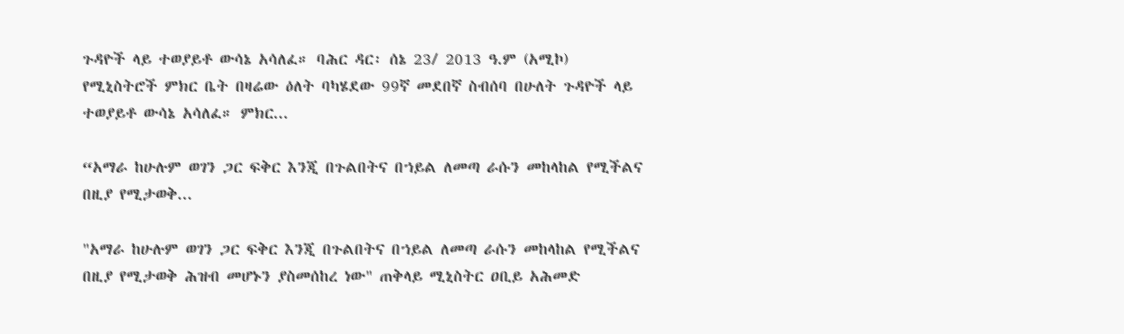ጉዳዮች ላይ ተወያይቶ ውሳኔ አሳለፈ። ባሕር ዳር፡ ሰኔ 23/ 2013 ዓ.ም (አሚኮ) የሚኒስትሮች ምክር ቤት በዛሬው ዕለት ባካሄደው 99ኛ መደበኛ ስብሰባ በሁለት ጉዳዮች ላይ ተወያይቶ ውሳኔ አሳለፈ። ምክር...

“አማራ ከሁሉም ወገን ጋር ፍቅር እንጂ በጉልበትና በኀይል ለመጣ ራሱን መከላከል የሚችልና በዚያ የሚታወቅ...

"አማራ ከሁሉም ወገን ጋር ፍቅር እንጂ በጉልበትና በኀይል ለመጣ ራሱን መከላከል የሚችልና በዚያ የሚታወቅ ሕዝብ መሆኑን ያስመሰከረ ነው" ጠቅላይ ሚኒስትር ዐቢይ አሕመድ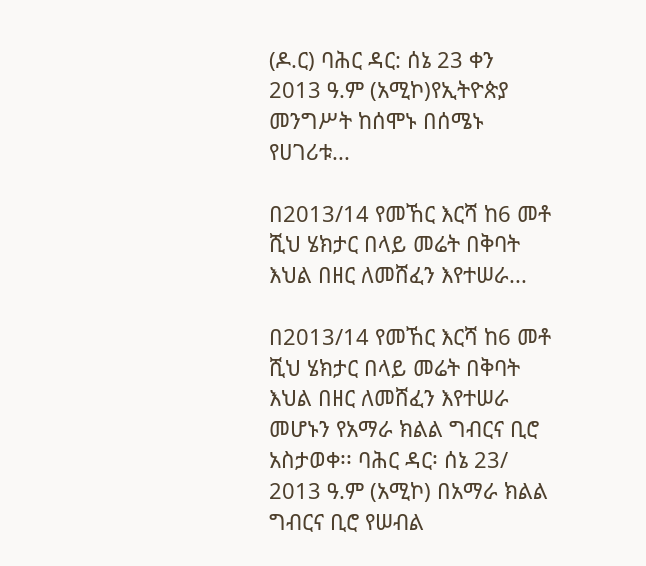(ዶ.ር) ባሕር ዳር: ሰኔ 23 ቀን 2013 ዓ.ም (አሚኮ)የኢትዮጵያ መንግሥት ከሰሞኑ በሰሜኑ የሀገሪቱ...

በ2013/14 የመኸር እርሻ ከ6 መቶ ሺህ ሄክታር በላይ መሬት በቅባት እህል በዘር ለመሸፈን እየተሠራ...

በ2013/14 የመኸር እርሻ ከ6 መቶ ሺህ ሄክታር በላይ መሬት በቅባት እህል በዘር ለመሸፈን እየተሠራ መሆኑን የአማራ ክልል ግብርና ቢሮ አስታወቀ፡፡ ባሕር ዳር፡ ሰኔ 23/ 2013 ዓ.ም (አሚኮ) በአማራ ክልል ግብርና ቢሮ የሠብል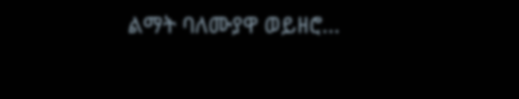ልማት ባለሙያዋ ወይዘሮ...